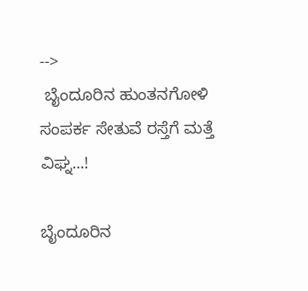-->
 ಬೈಂದೂರಿನ ಹುಂತನಗೋಳಿ ಸಂಪರ್ಕ ಸೇತುವೆ ರಸ್ತೆಗೆ ಮತ್ತೆ ವಿಘ್ನ...!

ಬೈಂದೂರಿನ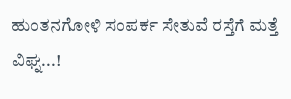ಹುಂತನಗೋಳಿ ಸಂಪರ್ಕ ಸೇತುವೆ ರಸ್ತೆಗೆ ಮತ್ತೆ ವಿಘ್ನ...!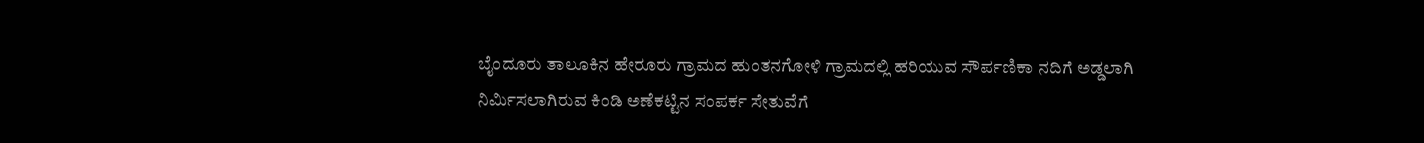ಬೈಂದೂರು ತಾಲೂಕಿನ ಹೇರೂರು ಗ್ರಾಮದ ಹುಂತನಗೋಳಿ ಗ್ರಾಮದಲ್ಲಿ ಹರಿಯುವ ಸೌರ್ಪಣಿಕಾ ನದಿಗೆ ಅಡ್ಡಲಾಗಿ ನಿರ್ಮಿಸಲಾಗಿರುವ ಕಿಂಡಿ ಅಣೆಕಟ್ಟಿನ ಸಂಪರ್ಕ ಸೇತುವೆಗೆ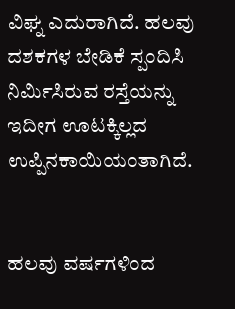ವಿಘ್ನ ಎದುರಾಗಿದೆ. ಹಲವು ದಶಕಗಳ ಬೇಡಿಕೆ ಸ್ಪಂದಿಸಿ ನಿರ್ಮಿಸಿರುವ ರಸ್ತೆಯನ್ನು ಇದೀಗ ಊಟಕ್ಕಿಲ್ಲದ ಉಪ್ಪಿನಕಾಯಿಯಂತಾಗಿದೆ.


ಹಲವು ವರ್ಷಗಳಿಂದ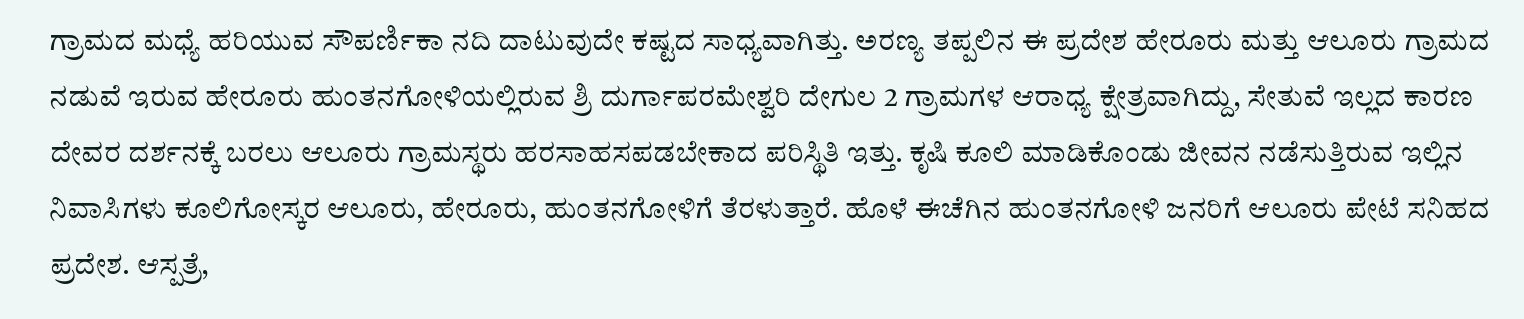ಗ್ರಾಮದ ಮಧ್ಯೆ ಹರಿಯುವ ಸೌಪರ್ಣಿಕಾ ನದಿ ದಾಟುವುದೇ ಕಷ್ಟದ ಸಾಧ್ಯವಾಗಿತ್ತು. ಅರಣ್ಯ ತಪ್ಪಲಿನ ಈ ಪ್ರದೇಶ ಹೇರೂರು ಮತ್ತು ಆಲೂರು ಗ್ರಾಮದ ನಡುವೆ ಇರುವ ಹೇರೂರು ಹುಂತನಗೋಳಿಯಲ್ಲಿರುವ ಶ್ರಿ ದುರ್ಗಾಪರಮೇಶ್ವರಿ ದೇಗುಲ 2 ಗ್ರಾಮಗಳ ಆರಾಧ್ಯ ಕ್ಷೇತ್ರವಾಗಿದ್ದು, ಸೇತುವೆ ಇಲ್ಲದ ಕಾರಣ ದೇವರ ದರ್ಶನಕ್ಕೆ ಬರಲು ಆಲೂರು ಗ್ರಾಮಸ್ಥರು ಹರಸಾಹಸಪಡಬೇಕಾದ ಪರಿಸ್ಥಿತಿ ಇತ್ತು. ಕೃಷಿ ಕೂಲಿ ಮಾಡಿಕೊಂಡು ಜೀವನ ನಡೆಸುತ್ತಿರುವ ಇಲ್ಲಿನ ನಿವಾಸಿಗಳು ಕೂಲಿಗೋಸ್ಕರ ಆಲೂರು, ಹೇರೂರು, ಹುಂತನಗೋಳಿಗೆ ತೆರಳುತ್ತಾರೆ. ಹೊಳೆ ಈಚೆಗಿನ ಹುಂತನಗೋಳಿ ಜನರಿಗೆ ಆಲೂರು ಪೇಟೆ ಸನಿಹದ ಪ್ರದೇಶ. ಆಸ್ಪತ್ರೆ,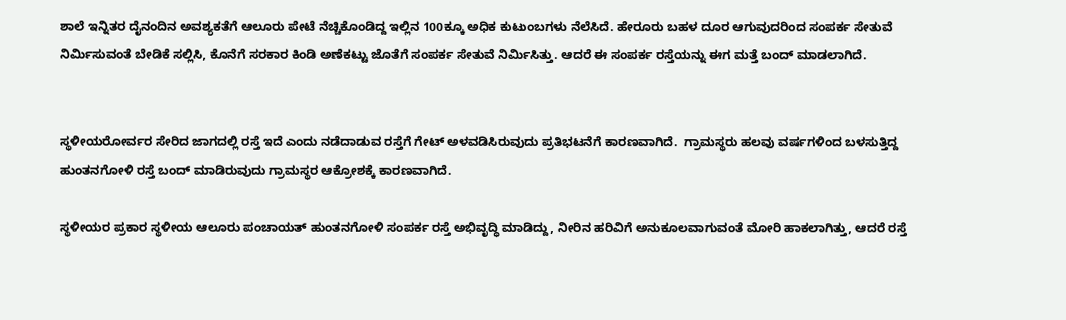ಶಾಲೆ ಇನ್ನಿತರ ದೈನಂದಿನ ಅವಶ್ಯಕತೆಗೆ ಆಲೂರು ಪೇಟೆ ನೆಚ್ಚಿಕೊಂಡಿದ್ದ ಇಲ್ಲಿನ 100ಕ್ಕೂ ಅಧಿಕ ಕುಟುಂಬಗಳು ನೆಲೆಸಿದೆ. ಹೇರೂರು ಬಹಳ ದೂರ ಆಗುವುದರಿಂದ ಸಂಪರ್ಕ ಸೇತುವೆ ನಿರ್ಮಿಸುವಂತೆ ಬೇಡಿಕೆ ಸಲ್ಲಿಸಿ, ಕೊನೆಗೆ ಸರಕಾರ ಕಿಂಡಿ ಅಣೆಕಟ್ಟು ಜೊತೆಗೆ ಸಂಪರ್ಕ ಸೇತುವೆ ನಿರ್ಮಿಸಿತ್ತು. ಆದರೆ ಈ ಸಂಪರ್ಕ ರಸ್ತೆಯನ್ನು ಈಗ ಮತ್ತೆ ಬಂದ್ ಮಾಡಲಾಗಿದೆ.


ಸ್ಥಳೀಯರೋರ್ವರ ಸೇರಿದ ಜಾಗದಲ್ಲಿ ರಸ್ತೆ ಇದೆ ಎಂದು ನಡೆದಾಡುವ ರಸ್ತೆಗೆ ಗೇಟ್ ಅಳವಡಿಸಿರುವುದು ಪ್ರತಿಭಟನೆಗೆ ಕಾರಣವಾಗಿದೆ.  ಗ್ರಾಮಸ್ಥರು ಹಲವು ವರ್ಷಗಳಿಂದ ಬಳಸುತ್ತಿದ್ದ ಹುಂತನಗೋಳಿ ರಸ್ತೆ ಬಂದ್ ಮಾಡಿರುವುದು ಗ್ರಾಮಸ್ಥರ ಆಕ್ರೋಶಕ್ಕೆ ಕಾರಣವಾಗಿದೆ.

ಸ್ಥಳೀಯರ ಪ್ರಕಾರ ಸ್ಥಳೀಯ ಆಲೂರು ಪಂಚಾಯತ್ ಹುಂತನಗೋಳಿ ಸಂಪರ್ಕ ರಸ್ತೆ ಅಭಿವೃದ್ಧಿ ಮಾಡಿದ್ದು, ನೀರಿನ ಹರಿವಿಗೆ ಅನುಕೂಲವಾಗುವಂತೆ ಮೋರಿ ಹಾಕಲಾಗಿತ್ತು, ಆದರೆ ರಸ್ತೆ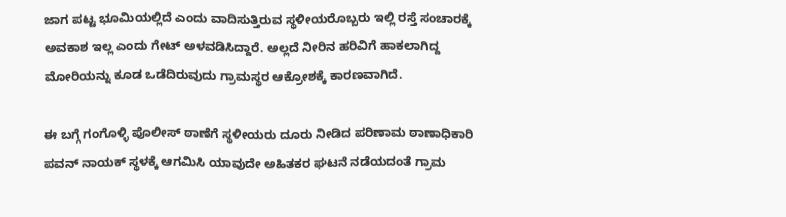ಜಾಗ ಪಟ್ಟ ಭೂಮಿಯಲ್ಲಿದೆ ಎಂದು ವಾದಿಸುತ್ತಿರುವ ಸ್ಥಳೀಯರೊಬ್ಬರು ಇಲ್ಲಿ ರಸ್ತೆ ಸಂಚಾರಕ್ಕೆ ಅವಕಾಶ ಇಲ್ಲ ಎಂದು ಗೇಟ್ ಅಳವಡಿಸಿದ್ದಾರೆ. ಅಲ್ಲದೆ ನೀರಿನ ಹರಿವಿಗೆ ಹಾಕಲಾಗಿದ್ದ ಮೋರಿಯನ್ನು ಕೂಡ ಒಡೆದಿರುವುದು ಗ್ರಾಮಸ್ಥರ ಆಕ್ರೋಶಕ್ಕೆ ಕಾರಣವಾಗಿದೆ.

ಈ ಬಗ್ಗೆ ಗಂಗೊಳ್ಳಿ ಪೊಲೀಸ್ ಠಾಣೆಗೆ ಸ್ಥಳೀಯರು ದೂರು ನೀಡಿದ ಪರಿಣಾಮ ಠಾಣಾಧಿಕಾರಿ ಪವನ್ ನಾಯಕ್ ಸ್ಥಳಕ್ಕೆ ಆಗಮಿಸಿ ಯಾವುದೇ ಅಹಿತಕರ ಘಟನೆ ನಡೆಯದಂತೆ ಗ್ರಾಮ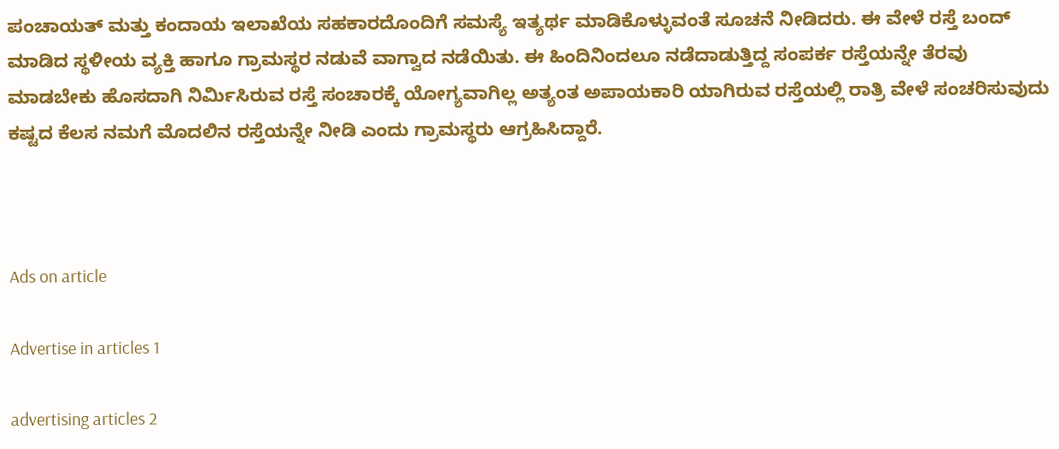ಪಂಚಾಯತ್ ಮತ್ತು ಕಂದಾಯ ಇಲಾಖೆಯ ಸಹಕಾರದೊಂದಿಗೆ ಸಮಸ್ಯೆ ಇತ್ಯರ್ಥ ಮಾಡಿಕೊಳ್ಳುವಂತೆ ಸೂಚನೆ ನೀಡಿದರು. ಈ ವೇಳೆ ರಸ್ತೆ ಬಂದ್ ಮಾಡಿದ ಸ್ಥಳೀಯ ವ್ಯಕ್ತಿ ಹಾಗೂ ಗ್ರಾಮಸ್ಥರ ನಡುವೆ ವಾಗ್ವಾದ ನಡೆಯಿತು. ಈ ಹಿಂದಿನಿಂದಲೂ ನಡೆದಾಡುತ್ತಿದ್ದ ಸಂಪರ್ಕ ರಸ್ತೆಯನ್ನೇ ತೆರವು ಮಾಡಬೇಕು ಹೊಸದಾಗಿ ನಿರ್ಮಿಸಿರುವ ರಸ್ತೆ ಸಂಚಾರಕ್ಕೆ ಯೋಗ್ಯವಾಗಿಲ್ಲ ಅತ್ಯಂತ ಅಪಾಯಕಾರಿ ಯಾಗಿರುವ ರಸ್ತೆಯಲ್ಲಿ ರಾತ್ರಿ ವೇಳೆ ಸಂಚರಿಸುವುದು ಕಷ್ಟದ ಕೆಲಸ ನಮಗೆ ಮೊದಲಿನ ರಸ್ತೆಯನ್ನೇ ನೀಡಿ ಎಂದು ಗ್ರಾಮಸ್ಥರು ಆಗ್ರಹಿಸಿದ್ದಾರೆ.



Ads on article

Advertise in articles 1

advertising articles 2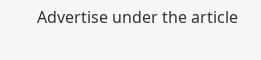Advertise under the article